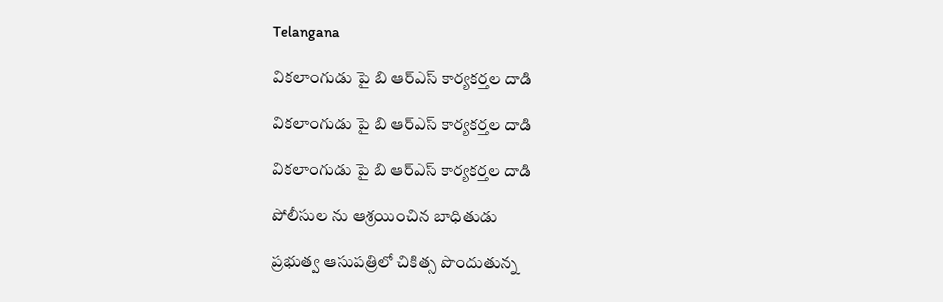Telangana

వికలాంగుడు పై బి ఆర్ఎస్ కార్యకర్తల దాడి

వికలాంగుడు పై బి ఆర్ఎస్ కార్యకర్తల దాడి

వికలాంగుడు పై బి ఆర్ఎస్ కార్యకర్తల దాడి

పోలీసుల ను ఆశ్రయించిన బాధితుడు

ప్రభుత్వ ఆసుపత్రిలో చికిత్స పొందుతున్న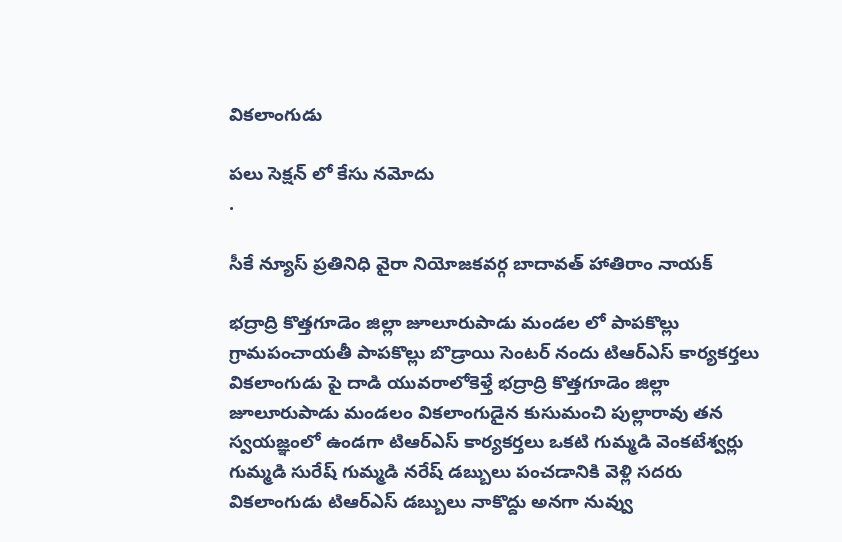వికలాంగుడు

పలు సెక్షన్ లో కేసు నమోదు
.

సీకే న్యూస్ ప్రతినిధి వైరా నియోజకవర్గ బాదావత్ హాతిరాం నాయక్

భద్రాద్రి కొత్తగూడెం జిల్లా జూలూరుపాడు మండల లో పాపకొల్లు గ్రామపంచాయతీ పాపకొల్లు బొడ్రాయి సెంటర్ నందు టిఆర్ఎస్ కార్యకర్తలు వికలాంగుడు పై దాడి యువరాలోకెళ్తే భద్రాద్రి కొత్తగూడెం జిల్లా జూలూరుపాడు మండలం వికలాంగుడైన కుసుమంచి పుల్లారావు తన స్వయజ్ఞంలో ఉండగా టిఆర్ఎస్ కార్యకర్తలు ఒకటి గుమ్మడి వెంకటేశ్వర్లు గుమ్మడి సురేష్ గుమ్మడి నరేష్ డబ్బులు పంచడానికి వెళ్లి సదరు వికలాంగుడు టిఆర్ఎస్ డబ్బులు నాకొద్దు అనగా నువ్వు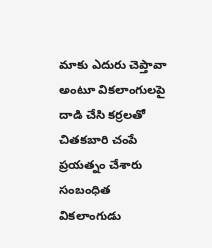మాకు ఎదురు చెప్తావా అంటూ వికలాంగులపై దాడి చేసి కర్రలతో చితకబారి చంపే ప్రయత్నం చేశారు సంబంధిత వికలాంగుడు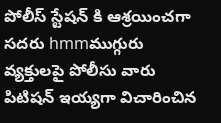పోలీస్ స్టేషన్ కి ఆశ్రయించగా సదరు hmmముగ్గురు వ్యక్తులపై పోలీసు వారు పిటిషన్ ఇయ్యగా విచారించిన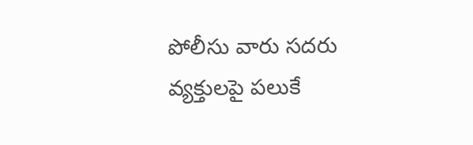పోలీసు వారు సదరు వ్యక్తులపై పలుకే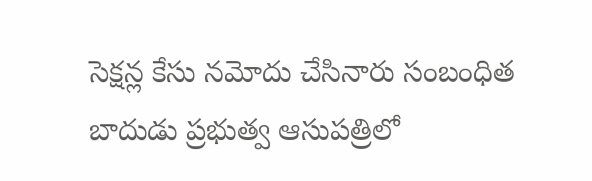సెక్షన్ల కేసు నమోదు చేసినారు సంబంధిత బాదుడు ప్రభుత్వ ఆసుపత్రిలో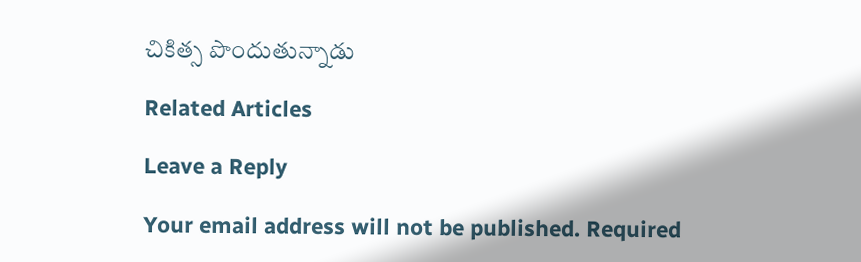చికిత్స పొందుతున్నాడు

Related Articles

Leave a Reply

Your email address will not be published. Required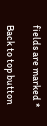fields are marked *

Back to top button